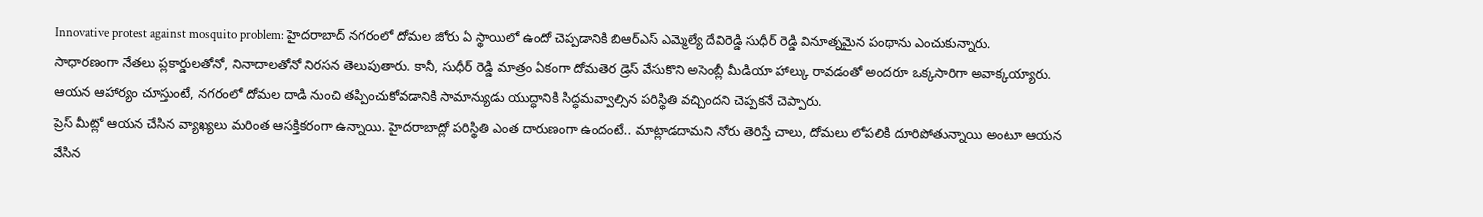Innovative protest against mosquito problem: హైదరాబాద్ నగరంలో దోమల జోరు ఏ స్థాయిలో ఉందో చెప్పడానికి బిఆర్ఎస్ ఎమ్మెల్యే దేవిరెడ్డి సుధీర్ రెడ్డి వినూత్నమైన పంథాను ఎంచుకున్నారు.
సాధారణంగా నేతలు ప్లకార్డులతోనో, నినాదాలతోనో నిరసన తెలుపుతారు. కానీ, సుధీర్ రెడ్డి మాత్రం ఏకంగా దోమతెర డ్రెస్ వేసుకొని అసెంబ్లీ మీడియా హాల్కు రావడంతో అందరూ ఒక్కసారిగా అవాక్కయ్యారు. ఆయన ఆహార్యం చూస్తుంటే, నగరంలో దోమల దాడి నుంచి తప్పించుకోవడానికి సామాన్యుడు యుద్ధానికి సిద్ధమవ్వాల్సిన పరిస్థితి వచ్చిందని చెప్పకనే చెప్పారు.
ప్రెస్ మీట్లో ఆయన చేసిన వ్యాఖ్యలు మరింత ఆసక్తికరంగా ఉన్నాయి. హైదరాబాద్లో పరిస్థితి ఎంత దారుణంగా ఉందంటే.. మాట్లాడదామని నోరు తెరిస్తే చాలు, దోమలు లోపలికి దూరిపోతున్నాయి అంటూ ఆయన వేసిన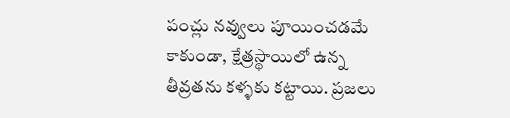పంచ్లు నవ్వులు పూయించడమే కాకుండా, క్షేత్రస్థాయిలో ఉన్న తీవ్రతను కళ్ళకు కట్టాయి. ప్రజలు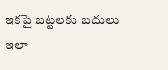ఇకపై బట్టలకు బదులు ఇలా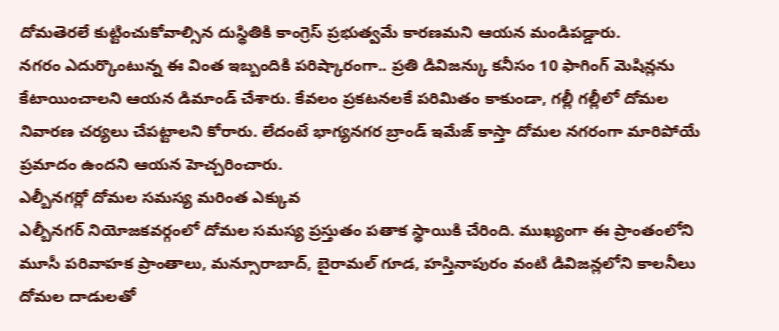దోమతెరలే కుట్టించుకోవాల్సిన దుస్థితికి కాంగ్రెస్ ప్రభుత్వమే కారణమని ఆయన మండిపడ్డారు.
నగరం ఎదుర్కొంటున్న ఈ వింత ఇబ్బందికి పరిష్కారంగా.. ప్రతి డివిజన్కు కనీసం 10 ఫాగింగ్ మెషిన్లను కేటాయించాలని ఆయన డిమాండ్ చేశారు. కేవలం ప్రకటనలకే పరిమితం కాకుండా, గల్లీ గల్లీలో దోమల నివారణ చర్యలు చేపట్టాలని కోరారు. లేదంటే భాగ్యనగర బ్రాండ్ ఇమేజ్ కాస్తా దోమల నగరంగా మారిపోయే ప్రమాదం ఉందని ఆయన హెచ్చరించారు.
ఎల్బీనగర్లో దోమల సమస్య మరింత ఎక్కువ
ఎల్బీనగర్ నియోజకవర్గంలో దోమల సమస్య ప్రస్తుతం పతాక స్థాయికి చేరింది. ముఖ్యంగా ఈ ప్రాంతంలోని మూసీ పరివాహక ప్రాంతాలు, మన్సూరాబాద్, బైరామల్ గూడ, హస్తినాపురం వంటి డివిజన్లలోని కాలనీలు దోమల దాడులతో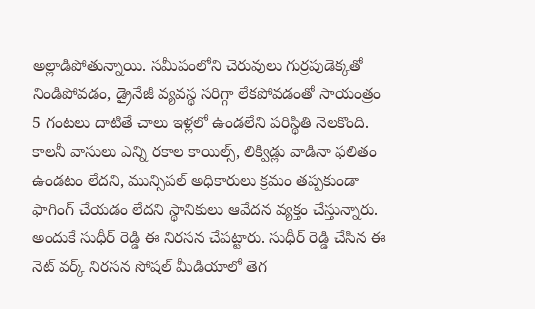అల్లాడిపోతున్నాయి. సమీపంలోని చెరువులు గుర్రపుడెక్కతో నిండిపోవడం, డ్రైనేజీ వ్యవస్థ సరిగ్గా లేకపోవడంతో సాయంత్రం 5 గంటలు దాటితే చాలు ఇళ్లలో ఉండలేని పరిస్థితి నెలకొంది. కాలనీ వాసులు ఎన్ని రకాల కాయిల్స్, లిక్విడ్లు వాడినా ఫలితం ఉండటం లేదని, మున్సిపల్ అధికారులు క్రమం తప్పకుండా ఫాగింగ్ చేయడం లేదని స్థానికులు ఆవేదన వ్యక్తం చేస్తున్నారు. అందుకే సుధీర్ రెడ్డి ఈ నిరసన చేపట్టారు. సుధీర్ రెడ్డి చేసిన ఈ నెట్ వర్క్ నిరసన సోషల్ మీడియాలో తెగ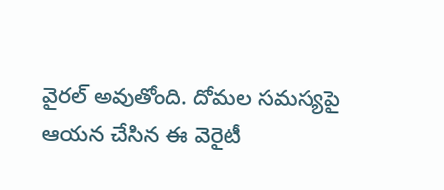వైరల్ అవుతోంది. దోమల సమస్యపై ఆయన చేసిన ఈ వెరైటీ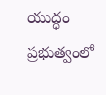యుద్ధం ప్రభుత్వంలో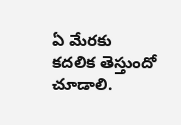ఏ మేరకు కదలిక తెస్తుందో చూడాలి.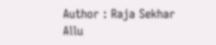Author : Raja Sekhar Allu